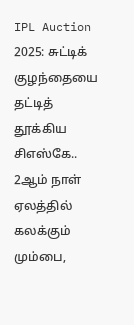IPL Auction 2025: சுட்டிக் குழந்தையை தட்டித் தூக்கிய சிஎஸ்கே.. 2ஆம் நாள் ஏலத்தில் கலக்கும் மும்பை,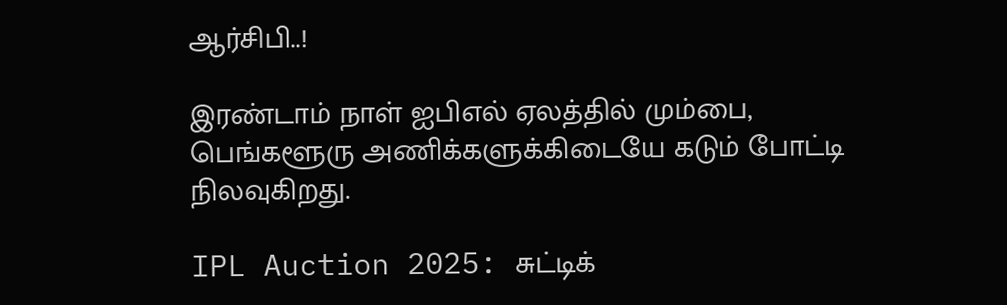ஆர்சிபி..!

இரண்டாம் நாள் ஐபிஎல் ஏலத்தில் மும்பை, பெங்களூரு அணிக்களுக்கிடையே கடும் போட்டி நிலவுகிறது.

IPL Auction 2025: சுட்டிக்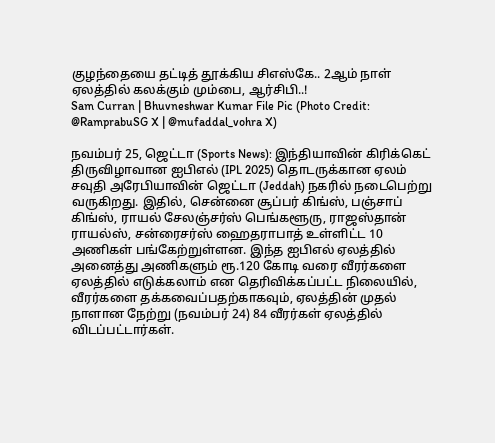குழந்தையை தட்டித் தூக்கிய சிஎஸ்கே.. 2ஆம் நாள் ஏலத்தில் கலக்கும் மும்பை, ஆர்சிபி..!
Sam Curran | Bhuvneshwar Kumar File Pic (Photo Credit: @RamprabuSG X | @mufaddal_vohra X)

நவம்பர் 25, ஜெட்டா (Sports News): இந்தியாவின் கிரிக்கெட் திருவிழாவான ஐபிஎல் (IPL 2025) தொடருக்கான ஏலம் சவுதி அரேபியாவின் ஜெட்டா (Jeddah) நகரில் நடைபெற்று வருகிறது. இதில், சென்னை சூப்பர் கிங்ஸ், பஞ்சாப் கிங்ஸ், ராயல் சேலஞ்சர்ஸ் பெங்களூரு, ராஜஸ்தான் ராயல்ஸ், சன்ரைசர்ஸ் ஹைதராபாத் உள்ளிட்ட 10 அணிகள் பங்கேற்றுள்ளன. இந்த ஐபிஎல் ஏலத்தில் அனைத்து அணிகளும் ரூ.120 கோடி வரை வீரர்களை ஏலத்தில் எடுக்கலாம் என தெரிவிக்கப்பட்ட நிலையில், வீரர்களை தக்கவைப்பதற்காகவும், ஏலத்தின் முதல் நாளான நேற்று (நவம்பர் 24) 84 வீரர்கள் ஏலத்தில் விடப்பட்டார்கள்.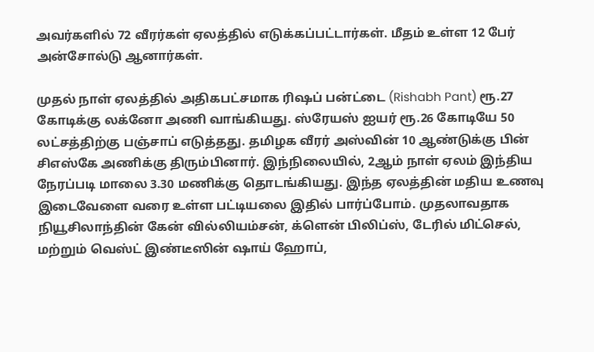அவர்களில் 72 வீரர்கள் ஏலத்தில் எடுக்கப்பட்டார்கள். மீதம் உள்ள 12 பேர் அன்சோல்டு ஆனார்கள்.

முதல் நாள் ஏலத்தில் அதிகபட்சமாக ரிஷப் பன்ட்டை (Rishabh Pant) ரூ.27 கோடிக்கு லக்னோ அணி வாங்கியது. ஸ்ரேயஸ் ஐயர் ரூ.26 கோடியே 50 லட்சத்திற்கு பஞ்சாப் எடுத்தது. தமிழக வீரர் அஸ்வின் 10 ஆண்டுக்கு பின் சிஎஸ்கே அணிக்கு திரும்பினார். இந்நிலையில், 2ஆம் நாள் ஏலம் இந்திய நேரப்படி மாலை 3.30 மணிக்கு தொடங்கியது. இந்த ஏலத்தின் மதிய உணவு இடைவேளை வரை உள்ள பட்டியலை இதில் பார்ப்போம். முதலாவதாக நியூசிலாந்தின் கேன் வில்லியம்சன், க்ளென் பிலிப்ஸ், டேரில் மிட்செல், மற்றும் வெஸ்ட் இண்டீஸின் ஷாய் ஹோப்,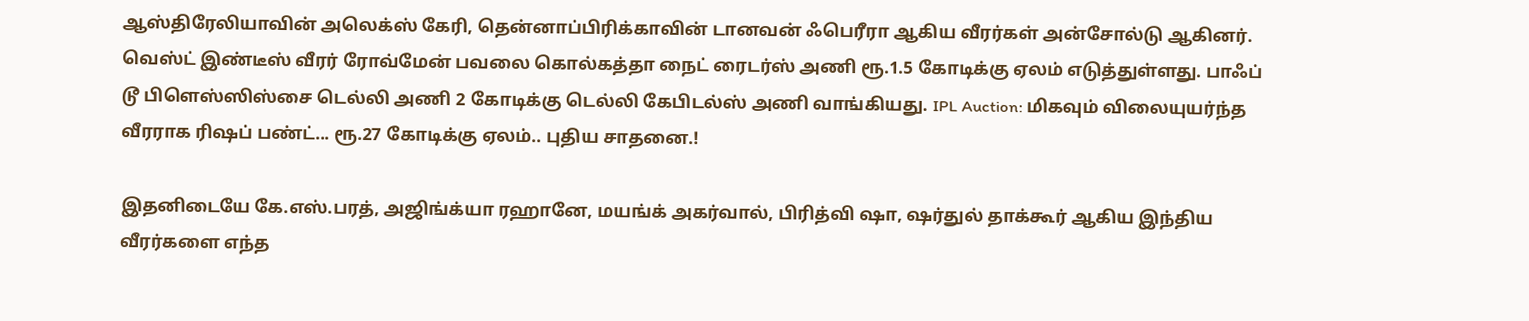ஆஸ்திரேலியாவின் அலெக்ஸ் கேரி, தென்னாப்பிரிக்காவின் டானவன் ஃபெரீரா ஆகிய வீரர்கள் அன்சோல்டு ஆகினர். வெஸ்ட் இண்டீஸ் வீரர் ரோவ்மேன் பவலை கொல்கத்தா நைட் ரைடர்ஸ் அணி ரூ.1.5 கோடிக்கு ஏலம் எடுத்துள்ளது. பாஃப் டூ பிளெஸ்ஸிஸ்சை டெல்லி அணி 2 கோடிக்கு டெல்லி கேபிடல்ஸ் அணி வாங்கியது. IPL Auction: மிகவும் விலையுயர்ந்த வீரராக ரிஷப் பண்ட்... ரூ.27 கோடிக்கு ஏலம்.. புதிய சாதனை.!

இதனிடையே கே.எஸ்.பரத், அஜிங்க்யா ரஹானே, மயங்க் அகர்வால், பிரித்வி ஷா, ஷர்துல் தாக்கூர் ஆகிய இந்திய வீரர்களை எந்த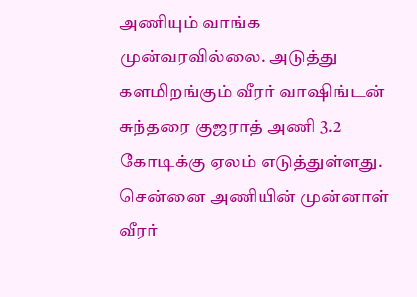அணியும் வாங்க முன்வரவில்லை. அடுத்து களமிறங்கும் வீரர் வாஷிங்டன் சுந்தரை குஜராத் அணி 3.2 கோடிக்கு ஏலம் எடுத்துள்ளது. சென்னை அணியின் முன்னாள் வீரர்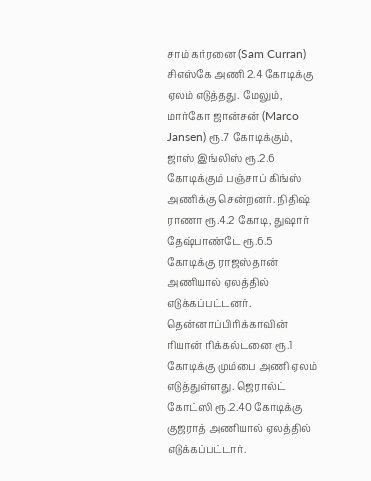சாம் கர்ரனை (Sam Curran) சிஎஸ்கே அணி 2.4 கோடிக்கு ஏலம் எடுத்தது. மேலும், மார்கோ ஜான்சன் (Marco Jansen) ரூ.7 கோடிக்கும், ஜாஸ் இங்லிஸ் ரூ.2.6 கோடிக்கும் பஞ்சாப் கிங்ஸ் அணிக்கு சென்றனர். நிதிஷ் ராணா ரூ.4.2 கோடி, துஷார் தேஷ்பாண்டே ரூ.6.5 கோடிக்கு ராஜஸ்தான் அணியால் ஏலத்தில் எடுக்கப்பட்டனர். தென்னாப்பிரிக்காவின் ரியான் ரிக்கல்டனை ரூ.1 கோடிக்கு மும்பை அணி ஏலம் எடுத்துள்ளது. ஜெரால்ட் கோட்ஸி ரூ.2.40 கோடிக்கு குஜராத் அணியால் ஏலத்தில் எடுக்கப்பட்டார்.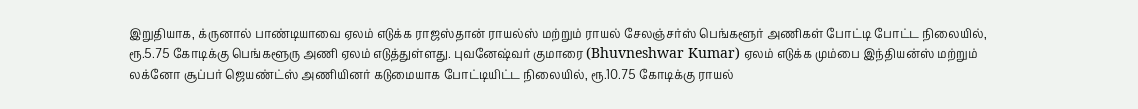இறுதியாக, க்ருனால் பாண்டியாவை ஏலம் எடுக்க ராஜஸ்தான் ராயல்ஸ் மற்றும் ராயல் சேலஞ்சர்ஸ் பெங்களூர் அணிகள் போட்டி போட்ட நிலையில், ரூ.5.75 கோடிக்கு பெங்களூரு அணி ஏலம் எடுத்துள்ளது. புவனேஷ்வர் குமாரை (Bhuvneshwar Kumar) ஏலம் எடுக்க மும்பை இந்தியன்ஸ் மற்றும் லக்னோ சூப்பர் ஜெயண்ட்ஸ் அணியினர் கடுமையாக போட்டியிட்ட நிலையில், ரூ.10.75 கோடிக்கு ராயல்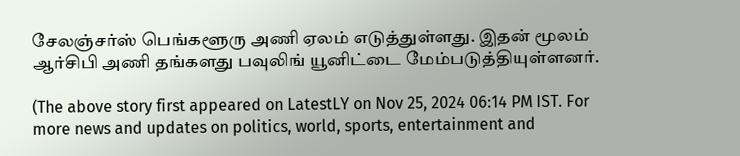சேலஞ்சர்ஸ் பெங்களூரு அணி ஏலம் எடுத்துள்ளது. இதன் மூலம் ஆர்சிபி அணி தங்களது பவுலிங் யூனிட்டை மேம்படுத்தியுள்ளனர்.

(The above story first appeared on LatestLY on Nov 25, 2024 06:14 PM IST. For more news and updates on politics, world, sports, entertainment and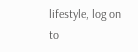lifestyle, log on to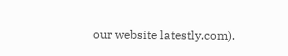our website latestly.com).